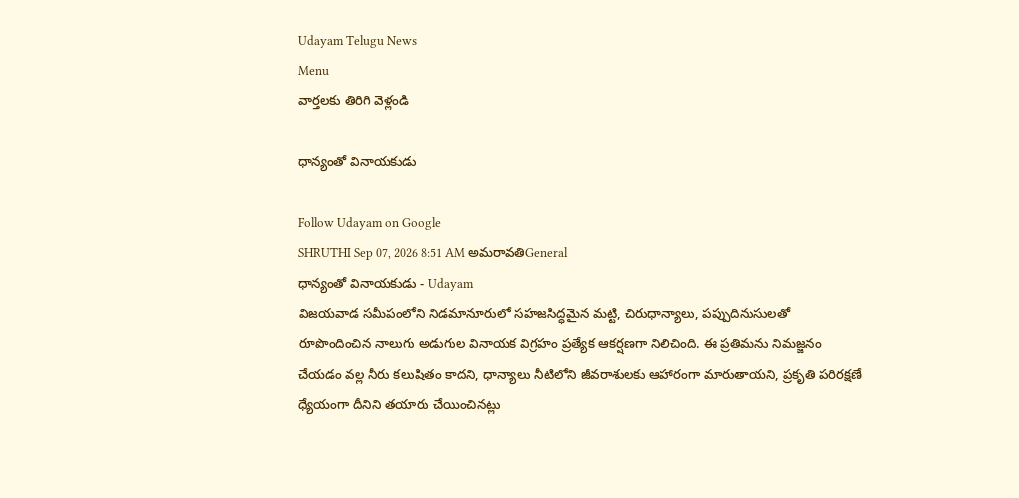Udayam Telugu News
Menu
వార్తలకు తిరిగి వెళ్లండి

ధాన్యంతో వినాయకుడు

Follow Udayam on Google
SHRUTHI Sep 07, 2026 8:51 AM అమరావతిGeneral
ధాన్యంతో వినాయకుడు - Udayam
విజయవాడ సమీపంలోని నిడమానూరులో సహజసిద్ధమైన మట్టి, చిరుధాన్యాలు, పప్పుదినుసులతో రూపొందించిన నాలుగు అడుగుల వినాయక విగ్రహం ప్రత్యేక ఆకర్షణగా నిలిచింది. ఈ ప్రతిమను నిమజ్జనం చేయడం వల్ల నీరు కలుషితం కాదని, ధాన్యాలు నీటిలోని జీవరాశులకు ఆహారంగా మారుతాయని, ప్రకృతి పరిరక్షణే ధ్యేయంగా దీనిని తయారు చేయించినట్లు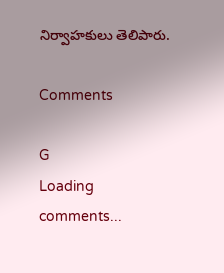నిర్వాహకులు తెలిపారు.

Comments

G
Loading comments...